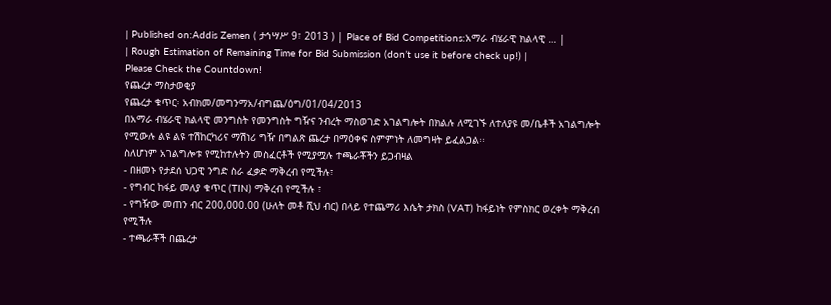| Published on:Addis Zemen ( ታኅሣሥ 9፣ 2013 ) | Place of Bid Competitions:አማራ ብሄራዊ ክልላዊ … |
| Rough Estimation of Remaining Time for Bid Submission (don’t use it before check up!) |
Please Check the Countdown!
የጨረታ ማስታወቂያ
የጨረታ ቁጥር፡ አብክመ/መግንማአ/ብግጨ/ዕግ/01/04/2013
በአማራ ብሄራዊ ክልላዊ መንግስት የመንግስት ግዥና ንብረት ማስወገድ አገልግሎት በክልሉ ለሚገኙ ለተለያዩ መ/ቤቶች አገልግሎት የሚውሉ ልዩ ልዩ ተሽከርካሪና ማሽነሪ ግዥ በግልጽ ጨረታ በማዕቀፍ ስምምነት ለመግዛት ይፈልጋል፡፡
ስለሆነም አገልግሎቱ የሚከተሉትን መስፈርቶች የሚያሟሉ ተጫራቾችን ይጋብዛል
- በዘመኑ የታደሰ ህጋዊ ንግድ ስራ ፈቃድ ማቅረብ የሚችሉ፣
- የግብር ከፋይ መለያ ቁጥር (TIN) ማቅረብ የሚችሉ ፣
- የግዥው መጠን ብር 200,000.00 (ሁለት መቶ ሺህ ብር) በላይ የተጨማሪ እሴት ታክስ (VAT) ከፋይነት የምስክር ወረቀት ማቅረብ የሚችሉ
- ተጫራቾች በጨረታ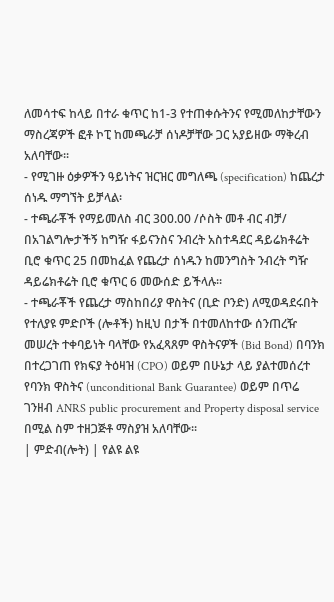ለመሳተፍ ከላይ በተራ ቁጥር ከ1-3 የተጠቀሱትንና የሚመለከታቸውን ማስረጃዎች ፎቶ ኮፒ ከመጫራቻ ሰነዶቻቸው ጋር አያይዘው ማቅረብ አለባቸው፡፡
- የሚገዙ ዕቃዎችን ዓይነትና ዝርዝር መግለጫ (specification) ከጨረታ ሰነዱ ማግኘት ይቻላል፡
- ተጫራቾች የማይመለስ ብር 300.00 /ሶስት መቶ ብር ብቻ/ በአገልግሎታችኝ ከግዥ ፋይናንስና ንብረት አስተዳደር ዳይሬክቶሬት ቢሮ ቁጥር 25 በመከፈል የጨረታ ሰነዱን ከመንግስት ንብረት ግዥ ዳይሬክቶሬት ቢሮ ቁጥር 6 መውሰድ ይችላሉ፡፡
- ተጫራቾች የጨረታ ማስከበሪያ ዋስትና (ቢድ ቦንድ) ለሚወዳደሩበት የተለያዩ ምድቦች (ሎቶች) ከዚህ በታች በተመለከተው ሰንጠረዥ መሠረት ተቀባይነት ባላቸው የአፈጻጸም ዋስትናዎች (Bid Bond) በባንክ በተረጋገጠ የክፍያ ትዕዛዝ (CPO) ወይም በሁኔታ ላይ ያልተመሰረተ የባንክ ዋስትና (unconditional Bank Guarantee) ወይም በጥሬ ገንዘብ ANRS public procurement and Property disposal service በሚል ስም ተዘጋጅቶ ማስያዝ አለባቸው፡፡
| ምድብ(ሎት) | የልዩ ልዩ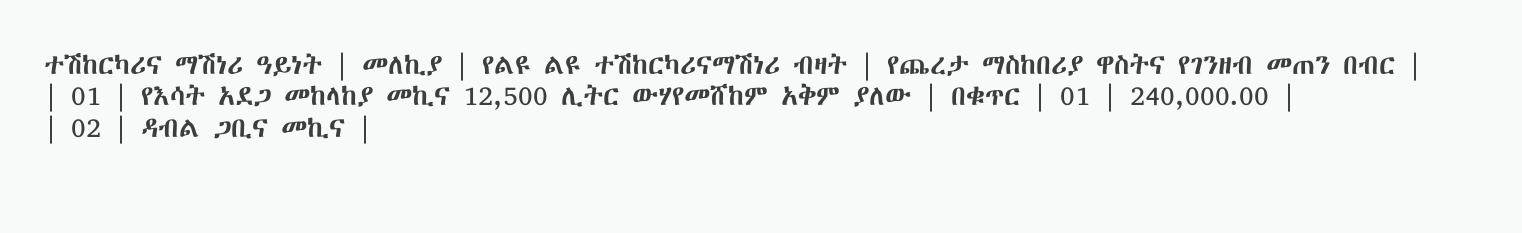ተሽከርካሪና ማሽነሪ ዓይነት | መለኪያ | የልዩ ልዩ ተሽከርካሪናማሽነሪ ብዛት | የጨረታ ማስከበሪያ ዋስትና የገንዘብ መጠን በብር |
| 01 | የእሳት አደጋ መከላከያ መኪና 12,500 ሊትር ውሃየመሸከም አቅም ያለው | በቁጥር | 01 | 240,000.00 |
| 02 | ዳብል ጋቢና መኪና |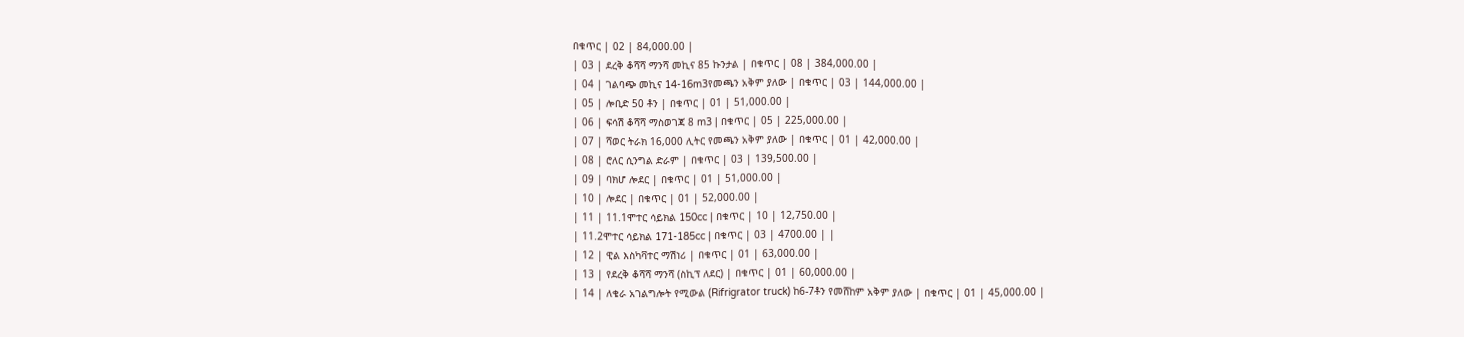በቁጥር | 02 | 84,000.00 |
| 03 | ደረቅ ቆሻሻ ማንሻ መኪና 85 ኩንታል | በቁጥር | 08 | 384,000.00 |
| 04 | ገልባጭ መኪና 14-16m3የመጫን አቅም ያለው | በቁጥር | 03 | 144,000.00 |
| 05 | ሎቢድ 50 ቶን | በቁጥር | 01 | 51,000.00 |
| 06 | ፍሳሽ ቆሻሻ ማስወገጃ 8 m3 | በቁጥር | 05 | 225,000.00 |
| 07 | ሻወር ትራክ 16,000 ሊትር የመጫን አቅም ያለው | በቁጥር | 01 | 42,000.00 |
| 08 | ሮለር ሲንግል ድራም | በቁጥር | 03 | 139,500.00 |
| 09 | ባክሆ ሎደር | በቁጥር | 01 | 51,000.00 |
| 10 | ሎደር | በቁጥር | 01 | 52,000.00 |
| 11 | 11.1ሞተር ሳይክል 150cc | በቁጥር | 10 | 12,750.00 |
| 11.2ሞተር ሳይክል 171-185cc | በቁጥር | 03 | 4700.00 | |
| 12 | ዊል እስካቫተር ማሽነሪ | በቁጥር | 01 | 63,000.00 |
| 13 | የደረቅ ቆሻሻ ማንሻ (ስኪፕ ለደር) | በቁጥር | 01 | 60,000.00 |
| 14 | ለቄራ አገልግሎት የሚውል (Rifrigrator truck) ከ6-7ቶን የመሸከም አቅም ያለው | በቁጥር | 01 | 45,000.00 |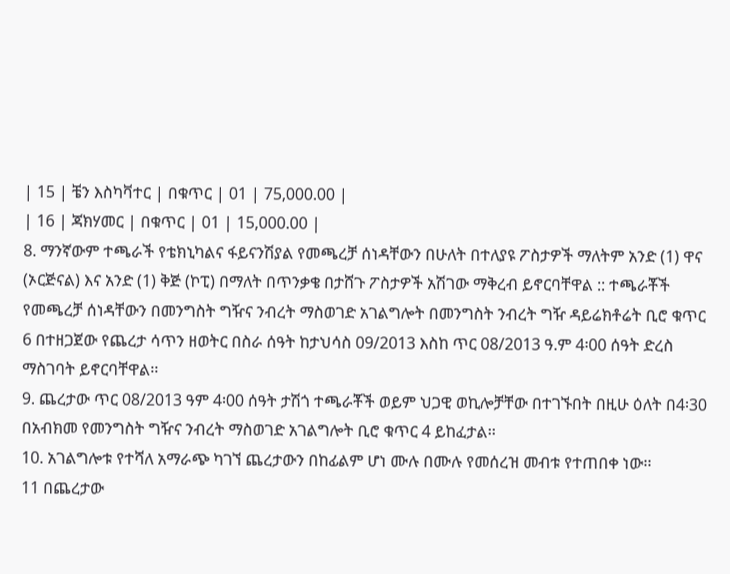| 15 | ቼን እስካቫተር | በቁጥር | 01 | 75,000.00 |
| 16 | ጃክሃመር | በቁጥር | 01 | 15,000.00 |
8. ማንኛውም ተጫራች የቴክኒካልና ፋይናንሽያል የመጫረቻ ሰነዳቸውን በሁለት በተለያዩ ፖስታዎች ማለትም አንድ (1) ዋና (ኦርጅናል) እና አንድ (1) ቅጅ (ኮፒ) በማለት በጥንቃቄ በታሸጉ ፖስታዎች አሽገው ማቅረብ ይኖርባቸዋል :: ተጫራቾች የመጫረቻ ሰነዳቸውን በመንግስት ግዥና ንብረት ማስወገድ አገልግሎት በመንግስት ንብረት ግዥ ዳይሬክቶሬት ቢሮ ቁጥር 6 በተዘጋጀው የጨረታ ሳጥን ዘወትር በስራ ሰዓት ከታህሳስ 09/2013 እስከ ጥር 08/2013 ዓ.ም 4፡00 ሰዓት ድረስ ማስገባት ይኖርባቸዋል፡፡
9. ጨረታው ጥር 08/2013 ዓም 4፡00 ሰዓት ታሽጎ ተጫራቾች ወይም ህጋዊ ወኪሎቻቸው በተገኙበት በዚሁ ዕለት በ4፡30 በአብክመ የመንግስት ግዥና ንብረት ማስወገድ አገልግሎት ቢሮ ቁጥር 4 ይከፈታል፡፡
10. አገልግሎቱ የተሻለ አማራጭ ካገኘ ጨረታውን በከፊልም ሆነ ሙሉ በሙሉ የመሰረዝ መብቱ የተጠበቀ ነው፡፡
11 በጨረታው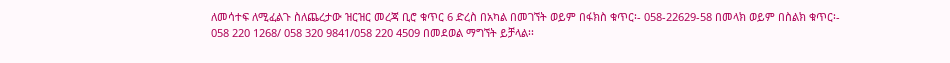ለመሳተፍ ለሚፈልጉ ስለጨረታው ዝርዝር መረጃ ቢሮ ቁጥር 6 ድረስ በአካል በመገኘት ወይም በፋክስ ቁጥር፡- 058-22629-58 በመላክ ወይም በስልክ ቁጥር፡- 058 220 1268/ 058 320 9841/058 220 4509 በመደወል ማግኘት ይቻላል፡፡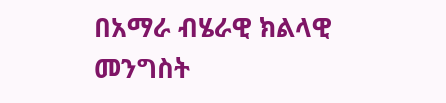በአማራ ብሄራዊ ክልላዊ መንግስት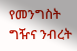የመንግስት ግዥና ንብረት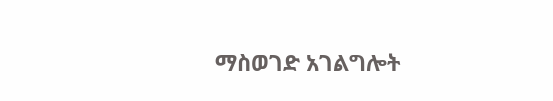ማስወገድ አገልግሎት